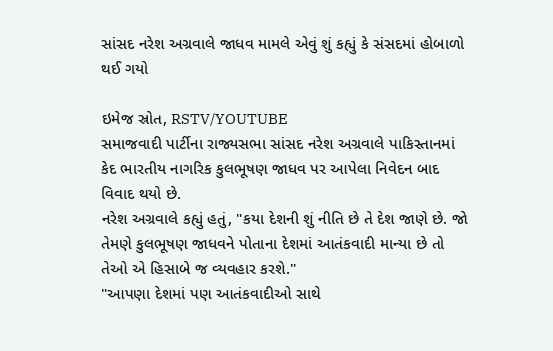સાંસદ નરેશ અગ્રવાલે જાધવ મામલે એવું શું કહ્યું કે સંસદમાં હોબાળો થઈ ગયો

ઇમેજ સ્રોત, RSTV/YOUTUBE
સમાજવાદી પાર્ટીના રાજ્યસભા સાંસદ નરેશ અગ્રવાલે પાકિસ્તાનમાં કેદ ભારતીય નાગરિક કુલભૂષણ જાધવ પર આપેલા નિવેદન બાદ વિવાદ થયો છે.
નરેશ અગ્રવાલે કહ્યું હતું, "કયા દેશની શું નીતિ છે તે દેશ જાણે છે. જો તેમણે કુલભૂષણ જાધવને પોતાના દેશમાં આતંકવાદી માન્યા છે તો તેઓ એ હિસાબે જ વ્યવહાર કરશે."
"આપણા દેશમાં પણ આતંકવાદીઓ સાથે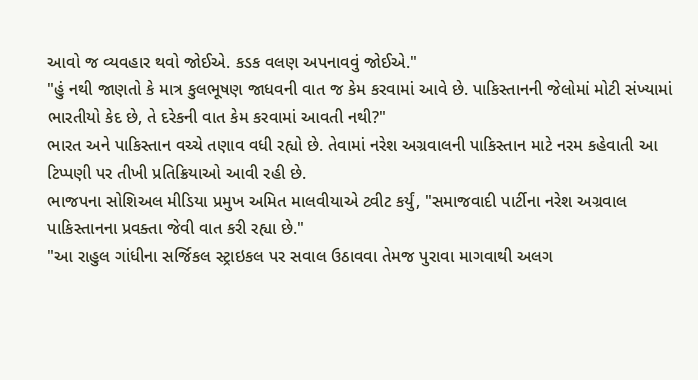આવો જ વ્યવહાર થવો જોઈએ. કડક વલણ અપનાવવું જોઈએ."
"હું નથી જાણતો કે માત્ર કુલભૂષણ જાધવની વાત જ કેમ કરવામાં આવે છે. પાકિસ્તાનની જેલોમાં મોટી સંખ્યામાં ભારતીયો કેદ છે, તે દરેકની વાત કેમ કરવામાં આવતી નથી?"
ભારત અને પાકિસ્તાન વચ્ચે તણાવ વધી રહ્યો છે. તેવામાં નરેશ અગ્રવાલની પાકિસ્તાન માટે નરમ કહેવાતી આ ટિપ્પણી પર તીખી પ્રતિક્રિયાઓ આવી રહી છે.
ભાજપના સોશિઅલ મીડિયા પ્રમુખ અમિત માલવીયાએ ટ્વીટ કર્યું, "સમાજવાદી પાર્ટીના નરેશ અગ્રવાલ પાકિસ્તાનના પ્રવક્તા જેવી વાત કરી રહ્યા છે."
"આ રાહુલ ગાંધીના સર્જિકલ સ્ટ્રાઇકલ પર સવાલ ઉઠાવવા તેમજ પુરાવા માગવાથી અલગ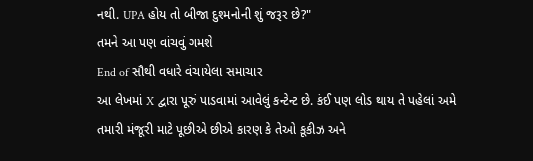નથી. UPA હોય તો બીજા દુશ્મનોની શું જરૂર છે?"
તમને આ પણ વાંચવું ગમશે
End of સૌથી વધારે વંચાયેલા સમાચાર
આ લેખમાં X દ્વારા પૂરું પાડવામાં આવેલું કન્ટેન્ટ છે. કંઈ પણ લોડ થાય તે પહેલાં અમે તમારી મંજૂરી માટે પૂછીએ છીએ કારણ કે તેઓ કૂકીઝ અને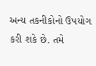અન્ય તકનીકોનો ઉપયોગ કરી શકે છે. તમે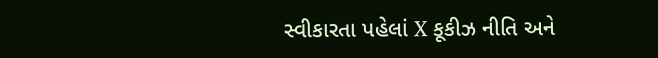સ્વીકારતા પહેલાં X કૂકીઝ નીતિ અને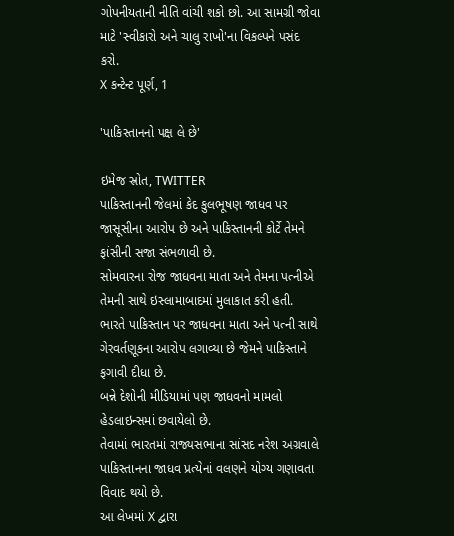ગોપનીયતાની નીતિ વાંચી શકો છો. આ સામગ્રી જોવા માટે 'સ્વીકારો અને ચાલુ રાખો'ના વિકલ્પને પસંદ કરો.
X કન્ટેન્ટ પૂર્ણ, 1

'પાકિસ્તાનનો પક્ષ લે છે'

ઇમેજ સ્રોત, TWITTER
પાકિસ્તાનની જેલમાં કેદ કુલભૂષણ જાધવ પર જાસૂસીના આરોપ છે અને પાકિસ્તાનની કોર્ટે તેમને ફાંસીની સજા સંભળાવી છે.
સોમવારના રોજ જાધવના માતા અને તેમના પત્નીએ તેમની સાથે ઇસ્લામાબાદમાં મુલાકાત કરી હતી.
ભારતે પાકિસ્તાન પર જાધવના માતા અને પત્ની સાથે ગેરવર્તણૂકના આરોપ લગાવ્યા છે જેમને પાકિસ્તાને ફગાવી દીધા છે.
બન્ને દેશોની મીડિયામાં પણ જાધવનો મામલો હેડલાઇન્સમાં છવાયેલો છે.
તેવામાં ભારતમાં રાજ્યસભાના સાંસદ નરેશ અગ્રવાલે પાકિસ્તાનના જાધવ પ્રત્યેનાં વલણને યોગ્ય ગણાવતા વિવાદ થયો છે.
આ લેખમાં X દ્વારા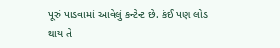પૂરું પાડવામાં આવેલું કન્ટેન્ટ છે. કંઈ પણ લોડ થાય તે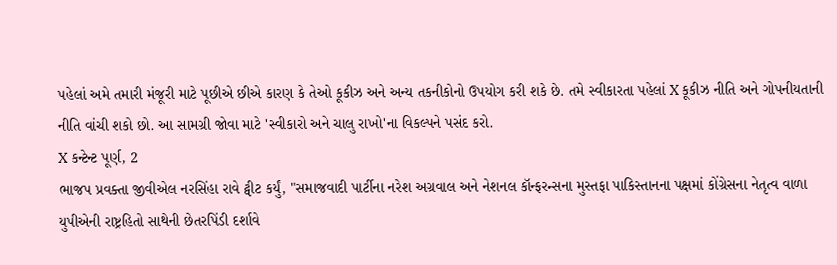પહેલાં અમે તમારી મંજૂરી માટે પૂછીએ છીએ કારણ કે તેઓ કૂકીઝ અને અન્ય તકનીકોનો ઉપયોગ કરી શકે છે. તમે સ્વીકારતા પહેલાં X કૂકીઝ નીતિ અને ગોપનીયતાની નીતિ વાંચી શકો છો. આ સામગ્રી જોવા માટે 'સ્વીકારો અને ચાલુ રાખો'ના વિકલ્પને પસંદ કરો.
X કન્ટેન્ટ પૂર્ણ, 2
ભાજપ પ્રવક્તા જીવીએલ નરસિંહા રાવે ટ્વીટ કર્યું, "સમાજવાદી પાર્ટીના નરેશ અગ્રવાલ અને નેશનલ કૉન્ફરન્સના મુસ્તફા પાકિસ્તાનના પક્ષમાં કોંગ્રેસના નેતૃત્વ વાળા યુપીએની રાષ્ટ્રહિતો સાથેની છેતરપિંડી દર્શાવે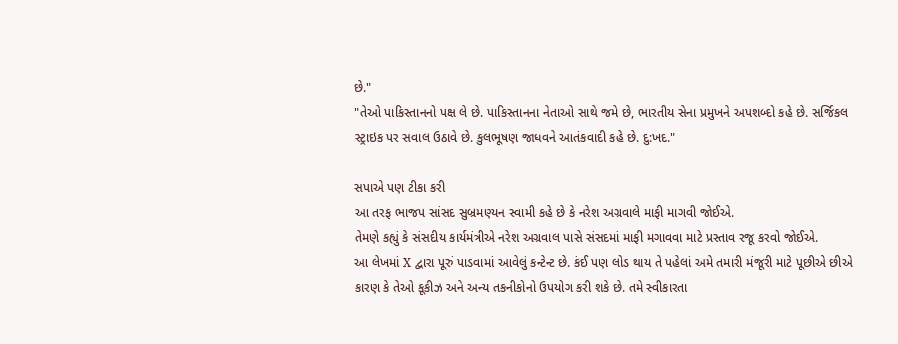છે."
"તેઓ પાકિસ્તાનનો પક્ષ લે છે. પાકિસ્તાનના નેતાઓ સાથે જમે છે, ભારતીય સેના પ્રમુખને અપશબ્દો કહે છે. સર્જિકલ સ્ટ્રાઇક પર સવાલ ઉઠાવે છે. કુલભૂષણ જાધવને આતંકવાદી કહે છે. દુ:ખદ."

સપાએ પણ ટીકા કરી
આ તરફ ભાજપ સાંસદ સુબ્રમણ્યન સ્વામી કહે છે કે નરેશ અગ્રવાલે માફી માગવી જોઈએ.
તેમણે કહ્યું કે સંસદીય કાર્યમંત્રીએ નરેશ અગ્રવાલ પાસે સંસદમાં માફી મગાવવા માટે પ્રસ્તાવ રજૂ કરવો જોઈએ.
આ લેખમાં X દ્વારા પૂરું પાડવામાં આવેલું કન્ટેન્ટ છે. કંઈ પણ લોડ થાય તે પહેલાં અમે તમારી મંજૂરી માટે પૂછીએ છીએ કારણ કે તેઓ કૂકીઝ અને અન્ય તકનીકોનો ઉપયોગ કરી શકે છે. તમે સ્વીકારતા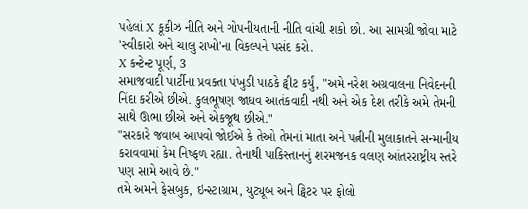પહેલાં X કૂકીઝ નીતિ અને ગોપનીયતાની નીતિ વાંચી શકો છો. આ સામગ્રી જોવા માટે 'સ્વીકારો અને ચાલુ રાખો'ના વિકલ્પને પસંદ કરો.
X કન્ટેન્ટ પૂર્ણ, 3
સમાજવાદી પાર્ટીના પ્રવક્તા પંખુડી પાઠકે ટ્વીટ કર્યું, "અમે નરેશ અગ્રવાલના નિવેદનની નિંદા કરીએ છીએ. કુલભૂષણ જાધવ આતંકવાદી નથી અને એક દેશ તરીકે અમે તેમની સાથે ઊભા છીએ અને એકજૂથ છીએ."
"સરકારે જવાબ આપવો જોઈએ કે તેઓ તેમનાં માતા અને પત્નીની મુલાકાતને સન્માનીય કરાવવામાં કેમ નિષ્ફળ રહ્યા. તેનાથી પાકિસ્તાનનું શરમજનક વલણ આંતરરાષ્ટ્રીય સ્તરે પણ સામે આવે છે."
તમે અમને ફેસબુક, ઇન્સ્ટાગ્રામ, યુટ્યૂબ અને ટ્વિટર પર ફોલો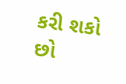કરી શકો છો